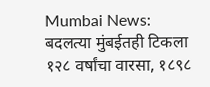Mumbai News: बदलत्या मुंबईतही टिकला १२८ वर्षांचा वारसा, १८९८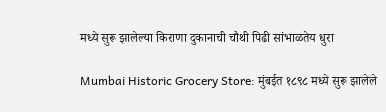मध्ये सुरू झालेल्या किराणा दुकानाची चौथी पिढी सांभाळतेय धुरा

Mumbai Historic Grocery Store: मुंबईत १८९८ मध्ये सुरू झालेले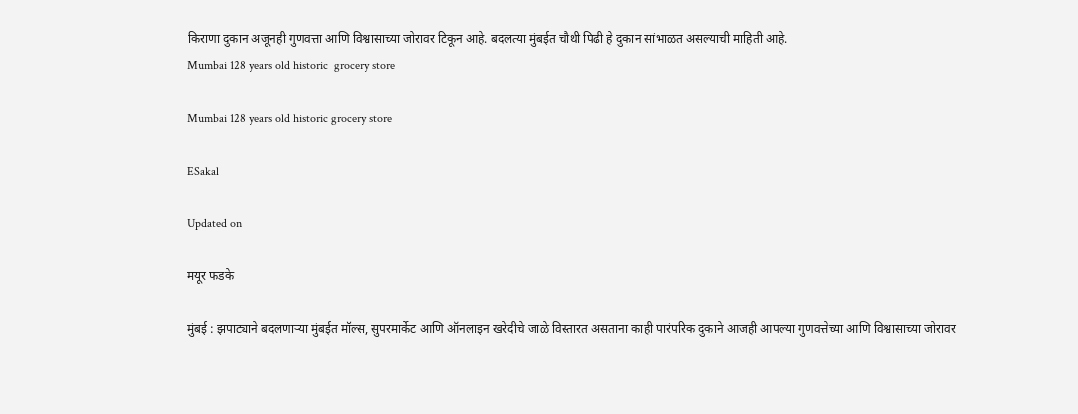किराणा दुकान अजूनही गुणवत्ता आणि विश्वासाच्या जोरावर टिकून आहे. बदलत्या मुंबईत चौथी पिढी हे दुकान सांभाळत असल्याची माहिती आहे.
Mumbai 128 years old historic  grocery store

Mumbai 128 years old historic grocery store

ESakal

Updated on

मयूर फडके

मुंबई : झपाट्याने बदलणाऱ्या मुंबईत मॉल्स, सुपरमार्केट आणि ऑनलाइन खरेदीचे जाळे विस्तारत असताना काही पारंपरिक दुकाने आजही आपल्या गुणवत्तेच्या आणि विश्वासाच्या जोरावर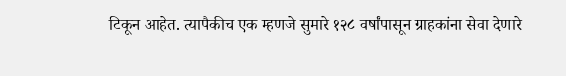टिकून आहेत. त्यापैकीच एक म्हणजे सुमारे १२८ वर्षांपासून ग्राहकांना सेवा देणारे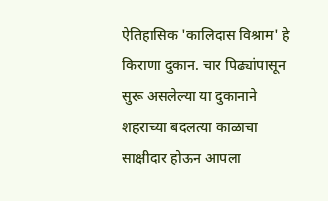ऐतिहासिक 'कालिदास विश्राम' हे किराणा दुकान. चार पिढ्यांपासून सुरू असलेल्या या दुकानाने शहराच्या बदलत्या काळाचा साक्षीदार होऊन आपला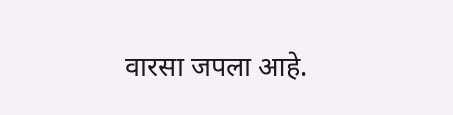वारसा जपला आहे.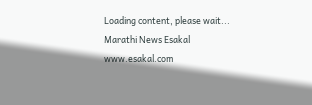Loading content, please wait...
Marathi News Esakal
www.esakal.com